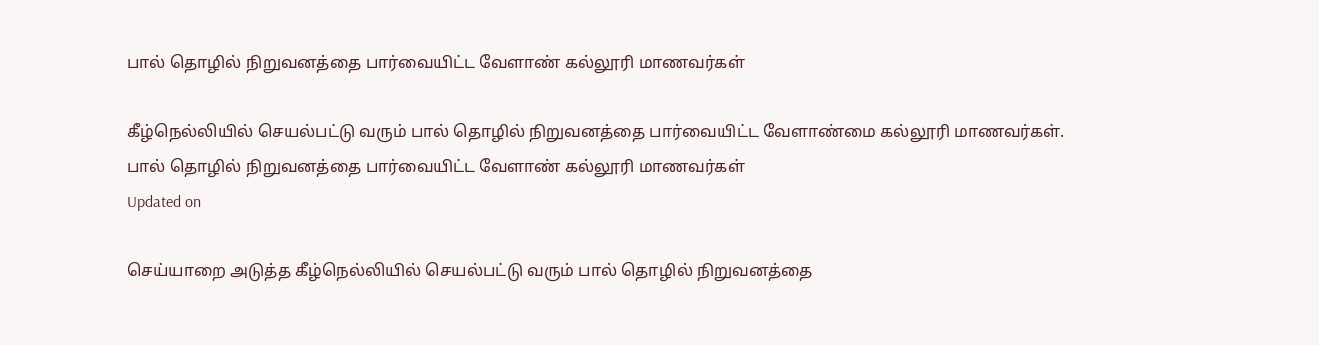பால் தொழில் நிறுவனத்தை பார்வையிட்ட வேளாண் கல்லூரி மாணவர்கள்

கீழ்நெல்லியில் செயல்பட்டு வரும் பால் தொழில் நிறுவனத்தை பார்வையிட்ட வேளாண்மை கல்லூரி மாணவர்கள்.
பால் தொழில் நிறுவனத்தை பார்வையிட்ட வேளாண் கல்லூரி மாணவர்கள்
Updated on

செய்யாறை அடுத்த கீழ்நெல்லியில் செயல்பட்டு வரும் பால் தொழில் நிறுவனத்தை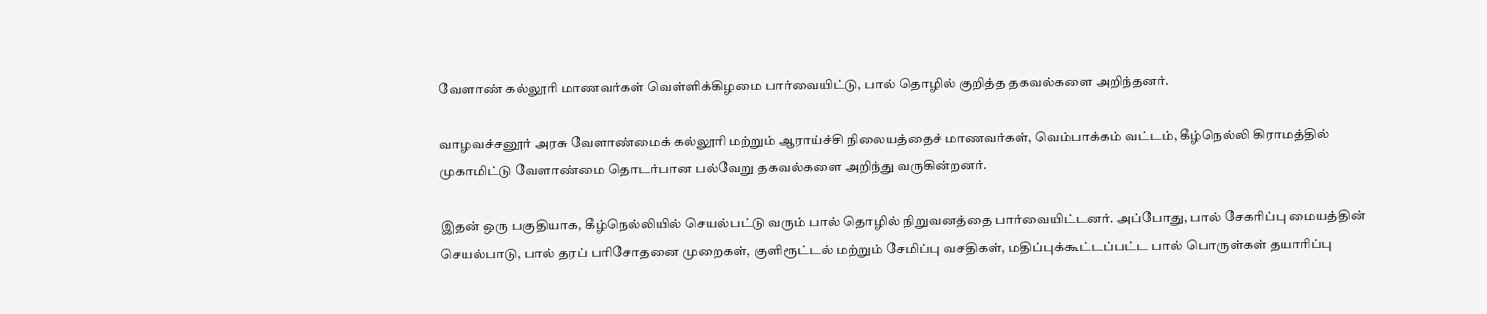வேளாண் கல்லூரி மாணவர்கள் வெள்ளிக்கிழமை பார்வையிட்டு, பால் தொழில் குறித்த தகவல்களை அறிந்தனர்.

வாழவச்சனூர் அரசு வேளாண்மைக் கல்லூரி மற்றும் ஆராய்ச்சி நிலையத்தைச் மாணவர்கள், வெம்பாக்கம் வட்டம், கீழ்நெல்லி கிராமத்தில் முகாமிட்டு வேளாண்மை தொடர்பான பல்வேறு தகவல்களை அறிந்து வருகின்றனர்.

இதன் ஒரு பகுதியாக, கீழ்நெல்லியில் செயல்பட்டு வரும் பால் தொழில் நிறுவனத்தை பார்வையிட்டனர். அப்போது, பால் சேகரிப்பு மையத்தின் செயல்பாடு, பால் தரப் பரிசோதனை முறைகள், குளிரூட்டல் மற்றும் சேமிப்பு வசதிகள், மதிப்புக்கூட்டப்பட்ட பால் பொருள்கள் தயாரிப்பு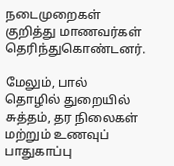நடைமுறைகள் குறித்து மாணவர்கள் தெரிந்துகொண்டனர்.

மேலும், பால் தொழில் துறையில் சுத்தம், தர நிலைகள் மற்றும் உணவுப் பாதுகாப்பு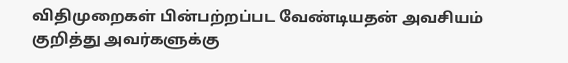விதிமுறைகள் பின்பற்றப்பட வேண்டியதன் அவசியம் குறித்து அவர்களுக்கு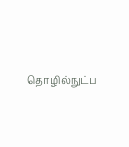தொழில்நுட்ப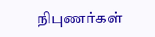நிபுணர்கள்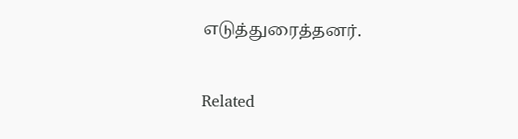எடுத்துரைத்தனர்.

Related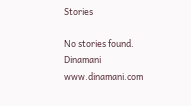Stories

No stories found.
Dinamani
www.dinamani.com